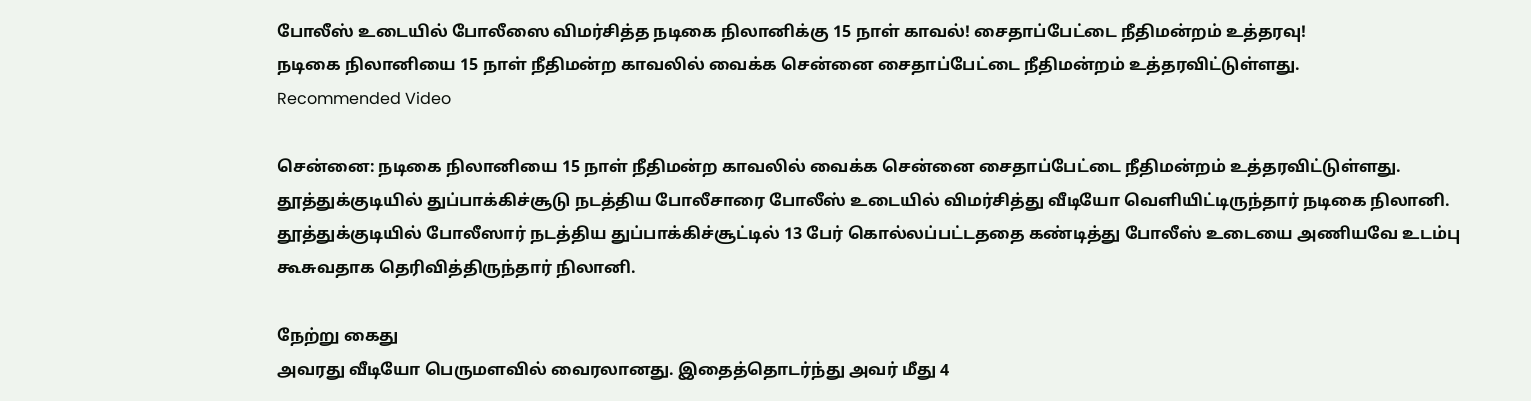போலீஸ் உடையில் போலீஸை விமர்சித்த நடிகை நிலானிக்கு 15 நாள் காவல்! சைதாப்பேட்டை நீதிமன்றம் உத்தரவு!
நடிகை நிலானியை 15 நாள் நீதிமன்ற காவலில் வைக்க சென்னை சைதாப்பேட்டை நீதிமன்றம் உத்தரவிட்டுள்ளது.
Recommended Video

சென்னை: நடிகை நிலானியை 15 நாள் நீதிமன்ற காவலில் வைக்க சென்னை சைதாப்பேட்டை நீதிமன்றம் உத்தரவிட்டுள்ளது.
தூத்துக்குடியில் துப்பாக்கிச்சூடு நடத்திய போலீசாரை போலீஸ் உடையில் விமர்சித்து வீடியோ வெளியிட்டிருந்தார் நடிகை நிலானி.
தூத்துக்குடியில் போலீஸார் நடத்திய துப்பாக்கிச்சூட்டில் 13 பேர் கொல்லப்பட்டததை கண்டித்து போலீஸ் உடையை அணியவே உடம்பு கூசுவதாக தெரிவித்திருந்தார் நிலானி.

நேற்று கைது
அவரது வீடியோ பெருமளவில் வைரலானது. இதைத்தொடர்ந்து அவர் மீது 4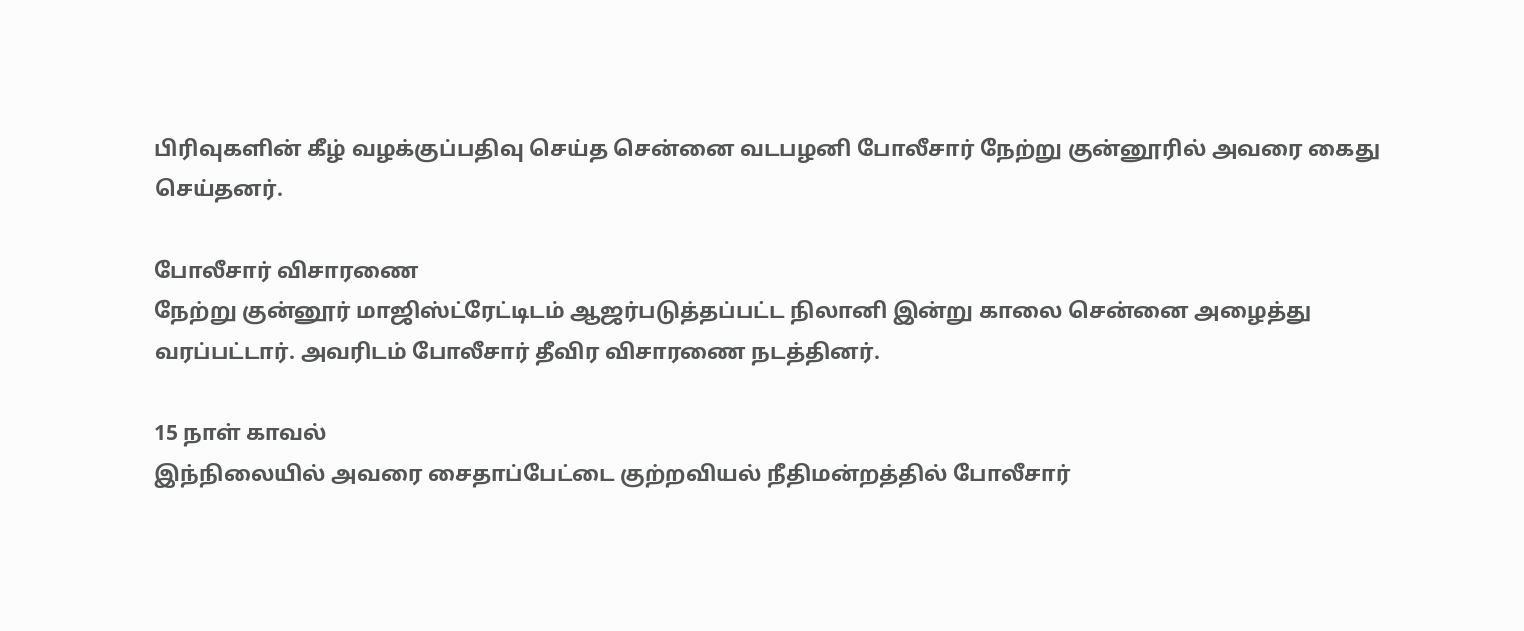பிரிவுகளின் கீழ் வழக்குப்பதிவு செய்த சென்னை வடபழனி போலீசார் நேற்று குன்னூரில் அவரை கைது செய்தனர்.

போலீசார் விசாரணை
நேற்று குன்னூர் மாஜிஸ்ட்ரேட்டிடம் ஆஜர்படுத்தப்பட்ட நிலானி இன்று காலை சென்னை அழைத்து வரப்பட்டார். அவரிடம் போலீசார் தீவிர விசாரணை நடத்தினர்.

15 நாள் காவல்
இந்நிலையில் அவரை சைதாப்பேட்டை குற்றவியல் நீதிமன்றத்தில் போலீசார்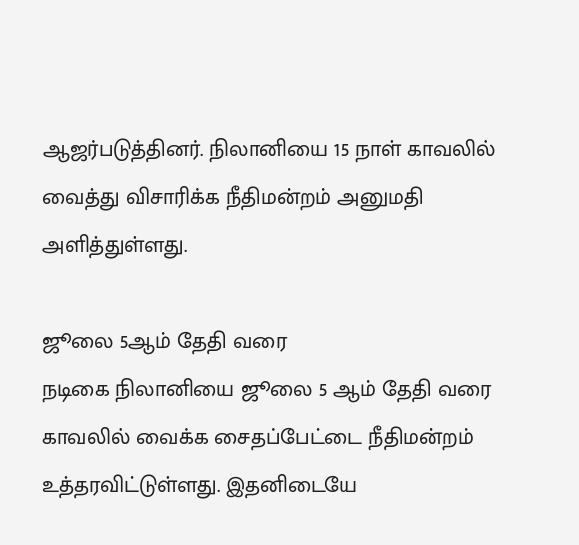ஆஜர்படுத்தினர். நிலானியை 15 நாள் காவலில் வைத்து விசாரிக்க நீதிமன்றம் அனுமதி அளித்துள்ளது.

ஜூலை 5ஆம் தேதி வரை
நடிகை நிலானியை ஜூலை 5 ஆம் தேதி வரை காவலில் வைக்க சைதப்பேட்டை நீதிமன்றம் உத்தரவிட்டுள்ளது. இதனிடையே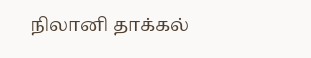நிலானி தாக்கல்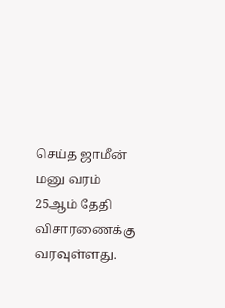செய்த ஜாமீன் மனு வரம் 25ஆம் தேதி விசாரணைக்கு வரவுள்ளது.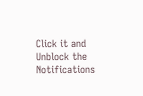Click it and Unblock the Notifications